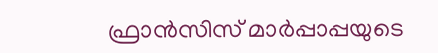ഫ്രാന്‍സിസ് മാര്‍പ്പാപ്പയുടെ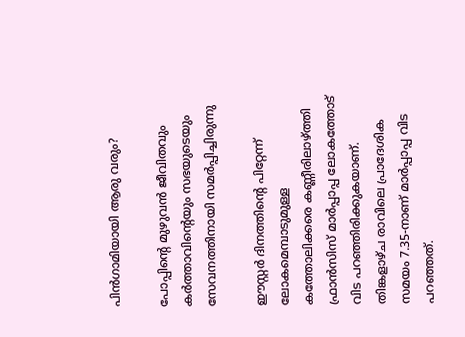പിന്‍ഗാമിയായി ആരു വരും?

പോപ്പിൻ്റെ മുഴുവന്‍ ജീവിതവും കര്‍ത്താവിൻ്റെയും സഭയുടെയും സേവനത്തിനായി സമര്‍പ്പിച്ചിരുന്നു

ഈസ്റ്റര്‍ ദിനത്തിൻ്റെ പിറ്റേന്ന് ലോകമെമ്പാടുമുള്ള കത്തോലിക്കരെ കണ്ണീരിലാഴ്ത്തി ഫ്രാന്‍സിസ് മാര്‍പ്പാപ്പ ലോകത്തോട് വിട പറഞ്ഞിരിക്കുകയാണ്. തിങ്കളാഴ്‌ച രാവിലെ പ്രാദേശിക സമയം 7.35-നാണ് മാര്‍പ്പാപ്പ വിട പറഞ്ഞത്.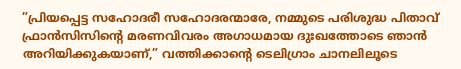”പ്രിയപ്പെട്ട സഹോദരീ സഹോദരന്മാരേ, നമ്മുടെ പരിശുദ്ധ പിതാവ് ഫ്രാന്‍സിസിൻ്റെ മരണവിവരം അഗാധമായ ദുഃഖത്തോടെ ഞാന്‍ അറിയിക്കുകയാണ്,” വത്തിക്കാൻ്റെ ടെലിഗ്രാം ചാനലിലൂടെ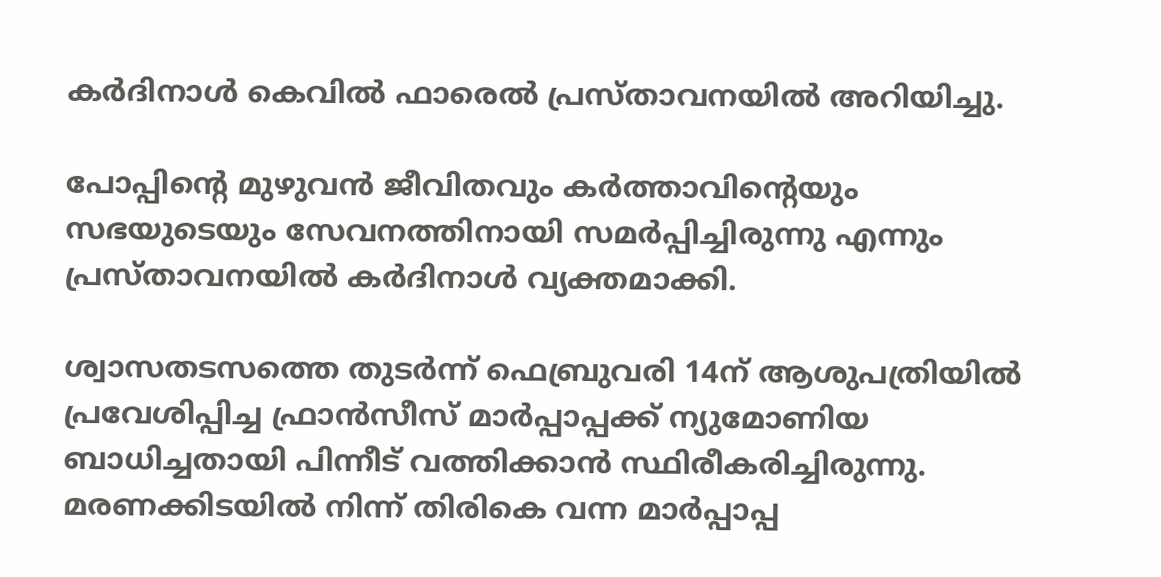കര്‍ദിനാള്‍ കെവില്‍ ഫാരെല്‍ പ്രസ്‌താവനയില്‍ അറിയിച്ചു.

പോപ്പിൻ്റെ മുഴുവന്‍ ജീവിതവും കര്‍ത്താവിൻ്റെയും സഭയുടെയും സേവനത്തിനായി സമര്‍പ്പിച്ചിരുന്നു എന്നും പ്രസ്‌താവനയില്‍ കര്‍ദിനാള്‍ വ്യക്തമാക്കി.

ശ്വാസതടസത്തെ തുടര്‍ന്ന് ഫെബ്രുവരി 14ന് ആശുപത്രിയില്‍ പ്രവേശിപ്പിച്ച ഫ്രാന്‍സീസ് മാര്‍പ്പാപ്പക്ക് ന്യുമോണിയ ബാധിച്ചതായി പിന്നീട് വത്തിക്കാന്‍ സ്ഥിരീകരിച്ചിരുന്നു. മരണക്കിടയില്‍ നിന്ന് തിരികെ വന്ന മാര്‍പ്പാപ്പ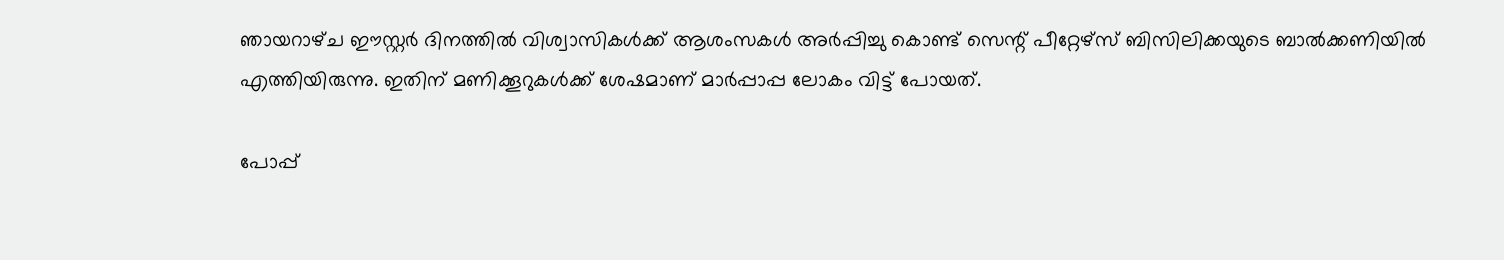ഞായറാഴ്‌ച ഈസ്റ്റര്‍ ദിനത്തില്‍ വിശ്വാസികള്‍ക്ക് ആശംസകള്‍ അര്‍പ്പിച്ചു കൊണ്ട് സെന്റ് പീറ്റേഴ്‌സ് ബിസിലിക്കയുടെ ബാല്‍ക്കണിയില്‍ എത്തിയിരുന്നു. ഇതിന് മണിക്കൂറുകൾക്ക് ശേഷമാണ് മാര്‍പ്പാപ്പ ലോകം വിട്ട് പോയത്.

പോപ്പ്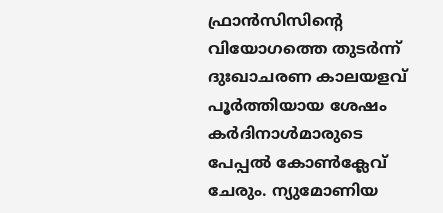ഫ്രാന്‍സിസിൻ്റെ വിയോഗത്തെ തുടര്‍ന്ന് ദുഃഖാചരണ കാലയളവ് പൂര്‍ത്തിയായ ശേഷം കര്‍ദിനാള്‍മാരുടെ പേപ്പല്‍ കോണ്‍ക്ലേവ് ചേരും. ന്യുമോണിയ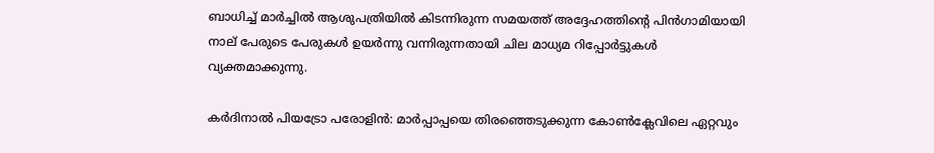ബാധിച്ച് മാര്‍ച്ചില്‍ ആശുപത്രിയില്‍ കിടന്നിരുന്ന സമയത്ത് അദ്ദേഹത്തിൻ്റെ പിന്‍ഗാമിയായി നാല് പേരുടെ പേരുകള്‍ ഉയര്‍ന്നു വന്നിരുന്നതായി ചില മാധ്യമ റിപ്പോര്‍ട്ടുകള്‍ വ്യക്തമാക്കുന്നു.

കര്‍ദിനാല്‍ പിയട്രോ പരോളിന്‍: മാര്‍പ്പാപ്പയെ തിരഞ്ഞെടുക്കുന്ന കോണ്‍ക്ലേവിലെ ഏറ്റവും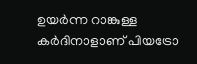ഉയര്‍ന്ന റാങ്കുള്ള കര്‍ദിനാളാണ് പിയട്രോ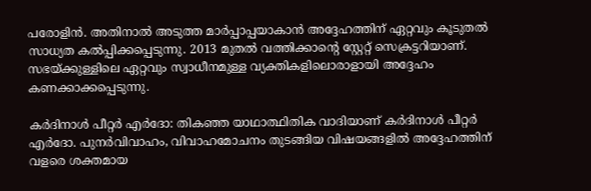പരോളിന്‍. അതിനാല്‍ അടുത്ത മാര്‍പ്പാപ്പയാകാന്‍ അദ്ദേഹത്തിന് ഏറ്റവും കൂടുതല്‍ സാധ്യത കല്‍പ്പിക്കപ്പെടുന്നു. 2013 മുതല്‍ വത്തിക്കാൻ്റെ സ്റ്റേറ്റ് സെക്രട്ടറിയാണ്. സഭയ്ക്കുള്ളിലെ ഏറ്റവും സ്വാധീനമുള്ള വ്യക്തികളിലൊരാളായി അദ്ദേഹം കണക്കാക്കപ്പെടുന്നു.

കര്‍ദിനാള്‍ പീറ്റര്‍ എര്‍ദോ: തികഞ്ഞ യാഥാത്ഥിതിക വാദിയാണ് കര്‍ദിനാള്‍ പീറ്റര്‍ എര്‍ദോ. പുനര്‍വിവാഹം, വിവാഹമോചനം തുടങ്ങിയ വിഷയങ്ങളില്‍ അദ്ദേഹത്തിന് വളരെ ശക്തമായ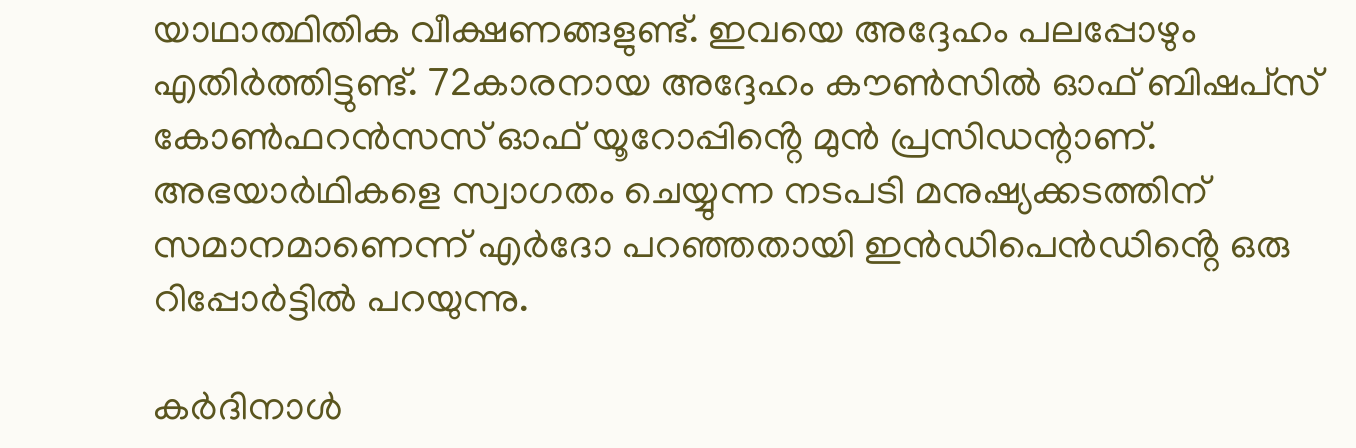യാഥാത്ഥിതിക വീക്ഷണങ്ങളുണ്ട്. ഇവയെ അദ്ദേഹം പലപ്പോഴും എതിര്‍ത്തിട്ടുണ്ട്. 72കാരനായ അദ്ദേഹം കൗണ്‍സില്‍ ഓഫ് ബിഷപ്‌സ് കോണ്‍ഫറന്‍സസ് ഓഫ് യൂറോപ്പിൻ്റെ മുന്‍ പ്രസിഡന്റാണ്. അഭയാര്‍ഥികളെ സ്വാഗതം ചെയ്യുന്ന നടപടി മനുഷ്യക്കടത്തിന് സമാനമാണെന്ന് എര്‍ദോ പറഞ്ഞതായി ഇന്‍ഡിപെന്‍ഡിൻ്റെ ഒരു റിപ്പോര്‍ട്ടില്‍ പറയുന്നു.

കര്‍ദിനാള്‍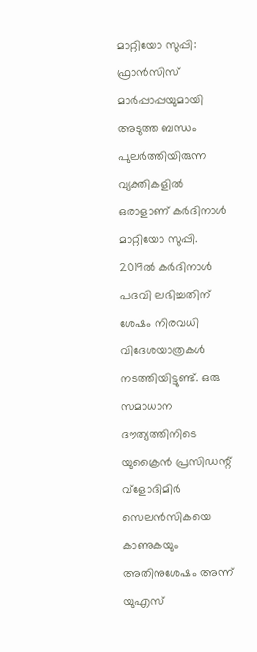മാറ്റിയോ സുപ്പി: ഫ്രാന്‍സിസ് മാര്‍പ്പാപ്പയുമായി അടുത്ത ബന്ധം പുലര്‍ത്തിയിരുന്ന വ്യക്തികളിൽ ഒരാളാണ് കര്‍ദിനാള്‍ മാറ്റിയോ സുപ്പി. 2019ല്‍ കര്‍ദിനാള്‍ പദവി ലഭിച്ചതിന് ശേഷം നിരവധി വിദേശയാത്രകള്‍ നടത്തിയിട്ടുണ്ട്. ഒരു സമാധാന ദൗത്യത്തിനിടെ യുക്രൈന്‍ പ്രസിഡന്റ് വ്‌ളോദിമിര്‍ സെലന്‍സികയെ കാണുകയും അതിനുശേഷം അന്ന് യുഎസ്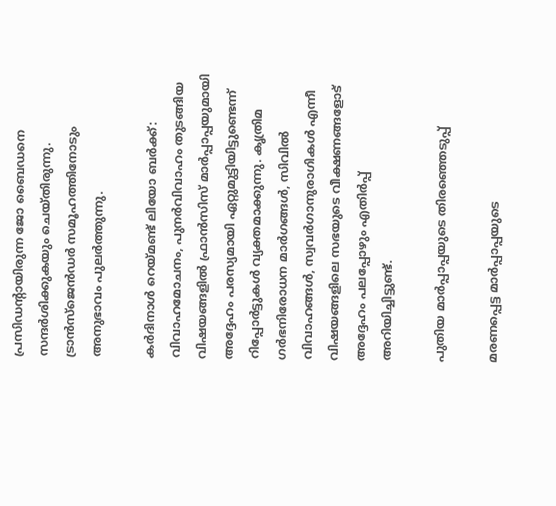പ്രസിഡന്റായിരുന്ന ജോ ബൈഡനെ സന്ദര്‍ശിക്കുകയും ചെയ്‌തിരുന്നു. ട്രാന്‍സ്‌ജെന്‍ഡര്‍ സമൂഹത്തിനോടും അനുഭാവം പുലര്‍ത്തുന്നു.

കര്‍ദിനാള്‍ റെയ്‌മണ്ട് ലിയോ ബര്‍ക്ക്: വിവാഹമോചനം, പുനര്‍വിവാഹം തുടങ്ങിയ വിഷയങ്ങളില്‍ ഫ്രാന്‍സിസ് മാര്‍പ്പാപ്പയുമായി അദ്ദേഹം പരസ്യമായി ഏറ്റുമുട്ടിയിട്ടുണ്ടെന്ന് റിപ്പോര്‍ട്ടുകള്‍ വ്യക്തമാക്കുന്നു. കൃത്രിമ ഗര്‍ഭനിരോധന മാര്‍ഗങ്ങള്‍, സിവില്‍ വിവാഹങ്ങള്‍, സ്വവര്‍ഗാനുരാഗികള്‍ എന്നീ വിഷയങ്ങളിലെ സഭയുടെ വീക്ഷണങ്ങളോട് അദ്ദേഹം പലപ്പോഴും എതിര്‍പ്പ് അറിയിച്ചിട്ടുണ്ട്.

പുതിയ മാര്‍പ്പാപ്പയുടെ തിരഞ്ഞെടുപ്പ്

മരണപ്പെട്ട മാര്‍പ്പാപ്പയുടെ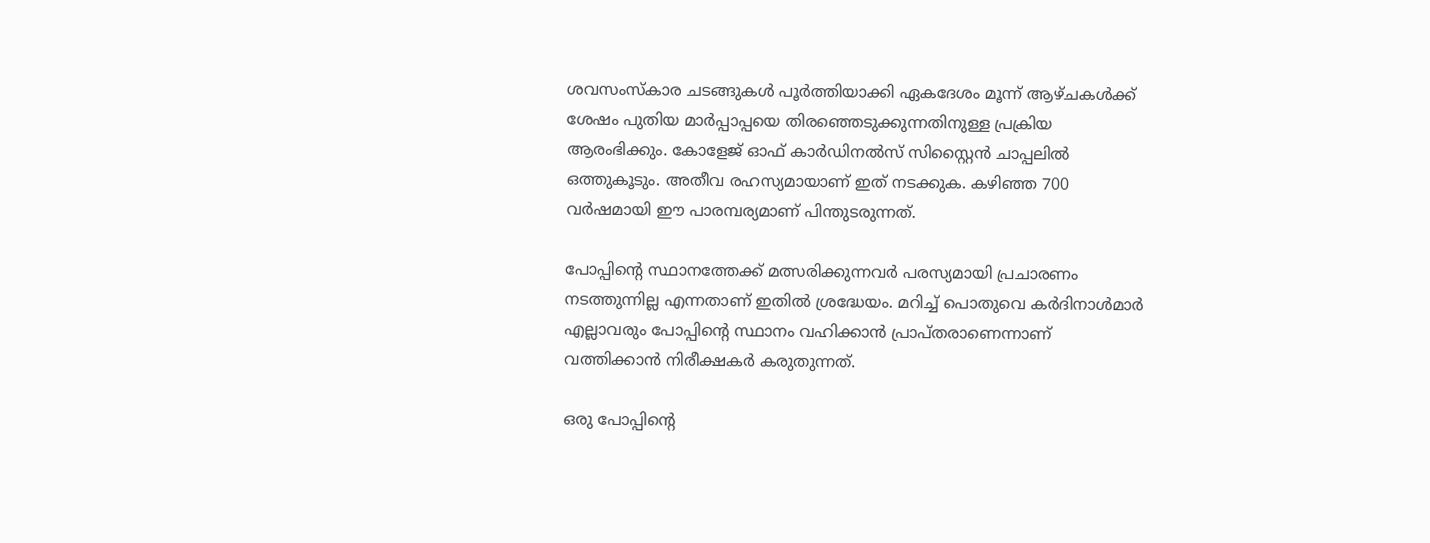ശവസംസ്‌കാര ചടങ്ങുകള്‍ പൂര്‍ത്തിയാക്കി ഏകദേശം മൂന്ന് ആഴ്‌ചകള്‍ക്ക് ശേഷം പുതിയ മാര്‍പ്പാപ്പയെ തിരഞ്ഞെടുക്കുന്നതിനുള്ള പ്രക്രിയ ആരംഭിക്കും. കോളേജ് ഓഫ് കാര്‍ഡിനല്‍സ് സിസ്റ്റൈന്‍ ചാപ്പലില്‍ ഒത്തുകൂടും. അതീവ രഹസ്യമായാണ് ഇത് നടക്കുക. കഴിഞ്ഞ 700 വര്‍ഷമായി ഈ പാരമ്പര്യമാണ് പിന്തുടരുന്നത്.

പോപ്പിൻ്റെ സ്ഥാനത്തേക്ക് മത്സരിക്കുന്നവര്‍ പരസ്യമായി പ്രചാരണം നടത്തുന്നില്ല എന്നതാണ് ഇതില്‍ ശ്രദ്ധേയം. മറിച്ച് പൊതുവെ കര്‍ദിനാള്‍മാര്‍ എല്ലാവരും പോപ്പിൻ്റെ സ്ഥാനം വഹിക്കാന്‍ പ്രാപ്‌തരാണെന്നാണ് വത്തിക്കാന്‍ നിരീക്ഷകര്‍ കരുതുന്നത്.

ഒരു പോപ്പിൻ്റെ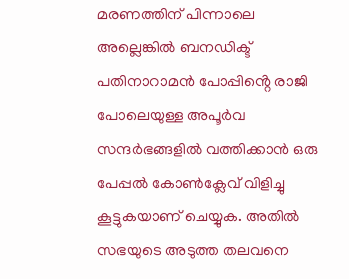മരണത്തിന് പിന്നാലെ അല്ലെങ്കില്‍ ബനഡിക്ട് പതിനാറാമന്‍ പോപ്പിൻ്റെ രാജി പോലെയുള്ള അപൂര്‍വ സന്ദര്‍ഭങ്ങളില്‍ വത്തിക്കാന്‍ ഒരു പേപ്പല്‍ കോണ്‍ക്ലേവ് വിളിച്ചു കൂട്ടുകയാണ് ചെയ്യുക. അതില്‍ സഭയുടെ അടുത്ത തലവനെ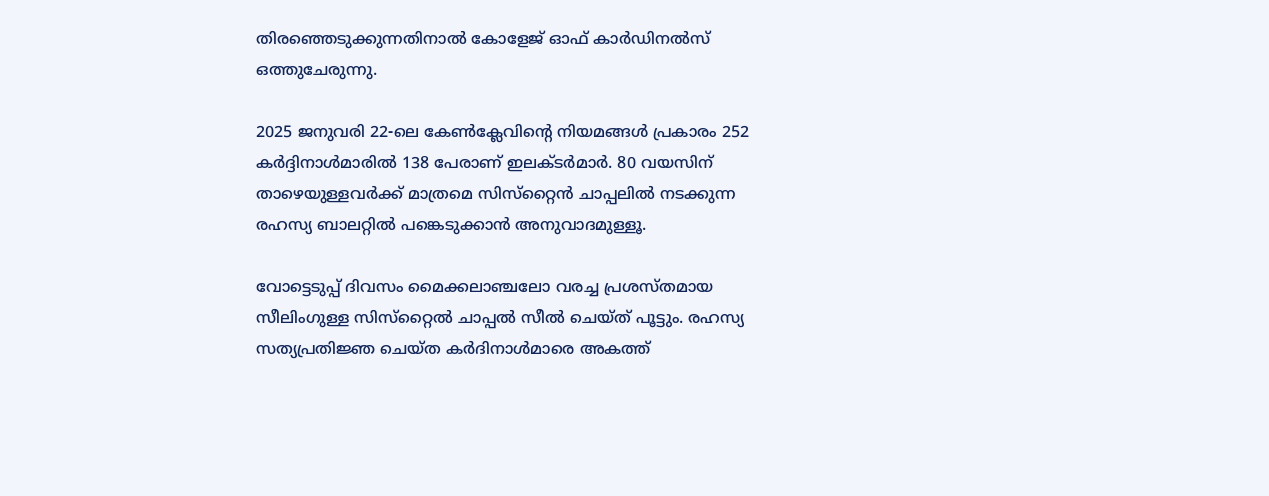തിരഞ്ഞെടുക്കുന്നതിനാല്‍ കോളേജ് ഓഫ് കാര്‍ഡിനല്‍സ് ഒത്തുചേരുന്നു.

2025 ജനുവരി 22-ലെ കേണ്‍ക്ലേവിൻ്റെ നിയമങ്ങള്‍ പ്രകാരം 252 കര്‍ദ്ദിനാള്‍മാരില്‍ 138 പേരാണ് ഇലക്ടര്‍മാര്‍. 80 വയസിന് താഴെയുള്ളവര്‍ക്ക് മാത്രമെ സിസ്‌റ്റൈന്‍ ചാപ്പലില്‍ നടക്കുന്ന രഹസ്യ ബാലറ്റില്‍ പങ്കെടുക്കാന്‍ അനുവാദമുള്ളൂ.

വോട്ടെടുപ്പ് ദിവസം മൈക്കലാഞ്ചലോ വരച്ച പ്രശസ്തമായ സീലിംഗുള്ള സിസ്‌റ്റൈല്‍ ചാപ്പല്‍ സീല്‍ ചെയ്‌ത്‌ പൂട്ടും. രഹസ്യ സത്യപ്രതിജ്ഞ ചെയ്‌ത കര്‍ദിനാള്‍മാരെ അകത്ത്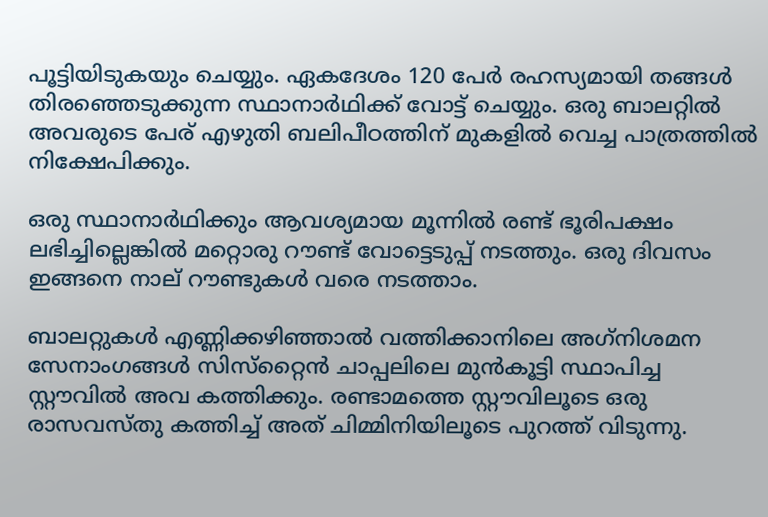പൂട്ടിയിടുകയും ചെയ്യും. ഏകദേശം 120 പേര്‍ രഹസ്യമായി തങ്ങള്‍ തിരഞ്ഞെടുക്കുന്ന സ്ഥാനാര്‍ഥിക്ക് വോട്ട് ചെയ്യും. ഒരു ബാലറ്റില്‍ അവരുടെ പേര് എഴുതി ബലിപീഠത്തിന് മുകളില്‍ വെച്ച പാത്രത്തില്‍ നിക്ഷേപിക്കും.

ഒരു സ്ഥാനാര്‍ഥിക്കും ആവശ്യമായ മൂന്നില്‍ രണ്ട് ഭൂരിപക്ഷം ലഭിച്ചില്ലെങ്കില്‍ മറ്റൊരു റൗണ്ട് വോട്ടെടുപ്പ് നടത്തും. ഒരു ദിവസം ഇങ്ങനെ നാല് റൗണ്ടുകള്‍ വരെ നടത്താം.

ബാലറ്റുകള്‍ എണ്ണിക്കഴിഞ്ഞാല്‍ വത്തിക്കാനിലെ അഗ്‌നിശമന സേനാംഗങ്ങള്‍ സിസ്‌റ്റൈന്‍ ചാപ്പലിലെ മുന്‍കൂട്ടി സ്ഥാപിച്ച സ്റ്റൗവില്‍ അവ കത്തിക്കും. രണ്ടാമത്തെ സ്റ്റൗവിലൂടെ ഒരു രാസവസ്‌തു കത്തിച്ച് അത് ചിമ്മിനിയിലൂടെ പുറത്ത് വിടുന്നു.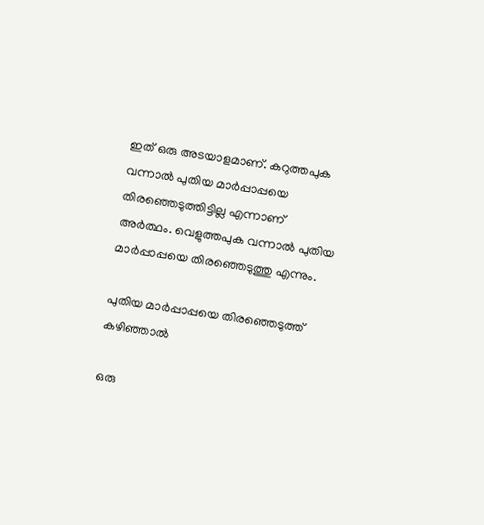ഇത് ഒരു അടയാളമാണ്. കറുത്തപുക വന്നാല്‍ പുതിയ മാര്‍പ്പാപ്പയെ തിരഞ്ഞെടുത്തിട്ടില്ല എന്നാണ് അര്‍ത്ഥം. വെളുത്തപുക വന്നാല്‍ പുതിയ മാര്‍പ്പാപ്പയെ തിരഞ്ഞെടുത്തു എന്നും.

പുതിയ മാര്‍പ്പാപ്പയെ തിരഞ്ഞെടുത്ത് കഴിഞ്ഞാല്‍

ഒരു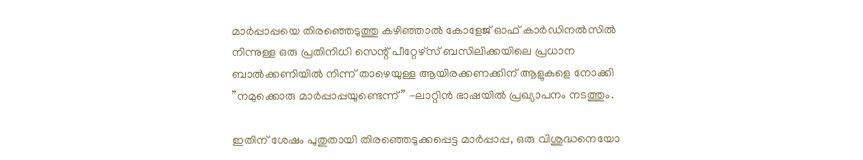മാര്‍പ്പാപ്പയെ തിരഞ്ഞെടുത്തു കഴിഞ്ഞാല്‍ കോളേജ് ഓഫ് കാര്‍ഡിനല്‍സില്‍ നിന്നുള്ള ഒരു പ്രതിനിധി സെന്റ് പീറ്റേഴ്‌സ് ബസിലിക്കയിലെ പ്രധാന ബാല്‍ക്കണിയില്‍ നിന്ന് താഴെയുള്ള ആയിരക്കണക്കിന് ആളുകളെ നോക്കി ”നമുക്കൊരു മാര്‍പ്പാപ്പയുണ്ടെന്ന്” -ലാറ്റിന്‍ ഭാഷയില്‍ പ്രഖ്യാപനം നടത്തും.

ഇതിന് ശേഷം പുതുതായി തിരഞ്ഞെടുക്കപ്പെട്ട മാര്‍പ്പാപ്പ, ഒരു വിശുദ്ധനെയോ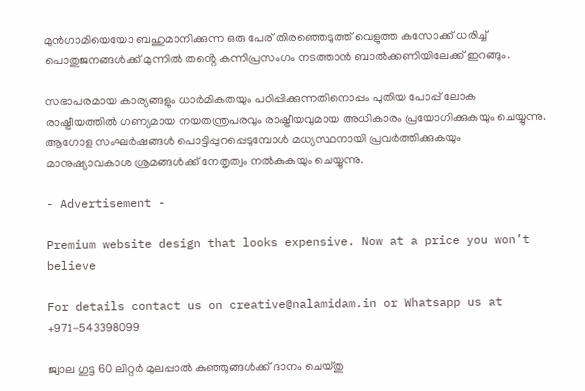മുന്‍ഗാമിയെയോ ബഹുമാനിക്കുന്ന ഒരു പേര് തിരഞ്ഞെടുത്ത് വെളുത്ത കസോക്ക് ധരിച്ച് പൊതുജനങ്ങള്‍ക്ക് മുന്നില്‍ തൻ്റെ കന്നിപ്രസംഗം നടത്താന്‍ ബാല്‍ക്കണിയിലേക്ക് ഇറങ്ങും.

സഭാപരമായ കാര്യങ്ങളും ധാര്‍മികതയും പഠിപ്പിക്കുന്നതിനൊപ്പം പുതിയ പോപ്പ് ലോക രാഷ്ട്രീയത്തില്‍ ഗണ്യമായ നയതന്ത്രപരവും രാഷ്ട്രീയവുമായ അധികാരം പ്രയോഗിക്കുകയും ചെയ്യുന്നു. ആഗോള സംഘര്‍ഷങ്ങള്‍ പൊട്ടിപ്പുറപ്പെടുമ്പോള്‍ മധ്യസ്ഥനായി പ്രവര്‍ത്തിക്കുകയും മാനുഷ്യാവകാശ ശ്രമങ്ങള്‍ക്ക് നേതൃത്വം നല്‍കുകയും ചെയ്യുന്നു.

- Advertisement -

Premium website design that looks expensive. Now at a price you won’t believe

For details contact us on creative@nalamidam.in or Whatsapp us at +971-543398099

ജ്വാല ഗുട്ട 60 ലിറ്റർ മുലപ്പാൽ കുഞ്ഞുങ്ങൾക്ക് ദാനം ചെയ്‌തു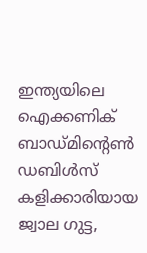ഇന്ത്യയിലെ ഐക്കണിക് ബാഡ്‌മിൻ്റെൺ ഡബിൾസ് കളിക്കാരിയായ ജ്വാല ഗുട്ട,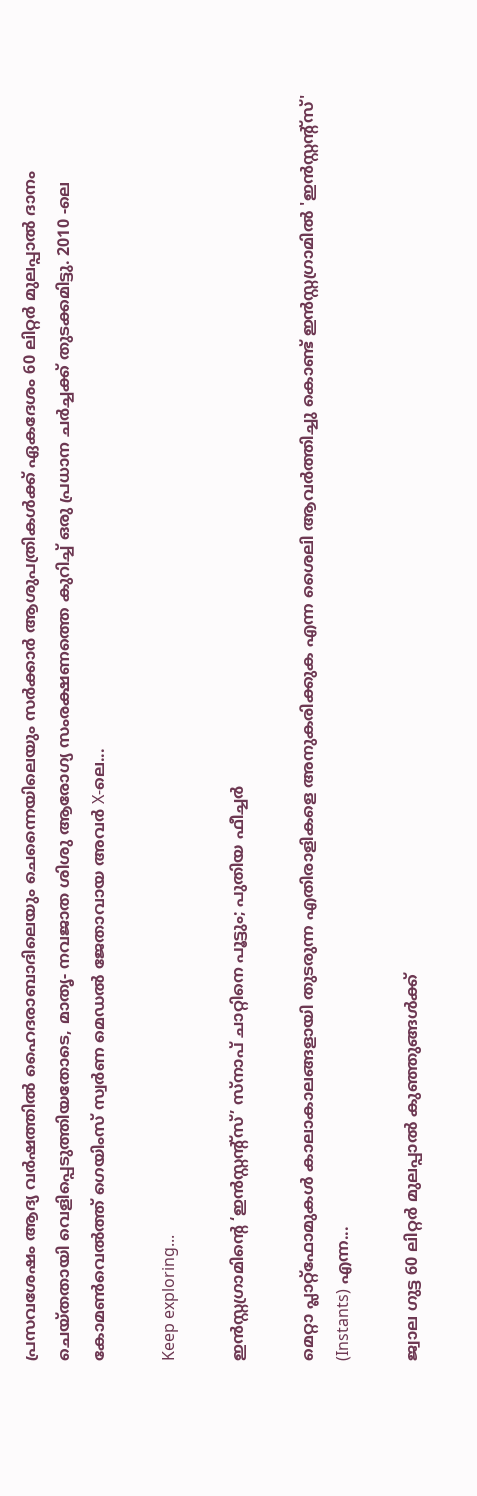പ്രസവശേഷം ആദ്യ വർഷത്തിൽ ഹൈദരാബാദിലെയും ചെന്നൈയിലെയും സർക്കാർ ആശുപത്രികൾക്ക് ഏകദേശം 60 ലിറ്റർ മുലപ്പാൽ ദാനം ചെയ്‌തതായി വെളിപ്പെടുത്തിയതോടെ, മാതൃ- നവജാത ശിശു ആരോഗ്യ സംരക്ഷണത്തെ കുറിച്ച് ഒരു പ്രധാന ചർച്ചക്ക് തുടക്കമിട്ടു. 2010 -ലെ കോമൺവെൽത്ത് ഗെയിംസ് സ്വർണ മെഡൽ ജേതാവായ അവർ X-ലെ...

Keep exploring...

ഇൻസ്റ്റഗ്രാമിൻ്റെ ‘ഇൻസ്റ്റന്റ്സ്’ സ്‌നാപ് ചാറ്റിനെ പൂട്ടും; പുതിയ ഫീച്ചർ

മെറ്റാ പ്ലാറ്റ്‌ഫോമുകൾ കാലാകാലങ്ങളായി തുടരുന്ന എതിരാളികളെ അനുകരിക്കുക എന്ന ശൈലി ആവർത്തിച്ചു കൊണ്ട് ഇൻസ്റ്റഗ്രാമിൽ 'ഇൻസ്റ്റന്റ്സ്' (Instants) എന്ന...

ജ്വാല ഗുട്ട 60 ലിറ്റർ മുലപ്പാൽ കുഞ്ഞുങ്ങൾക്ക്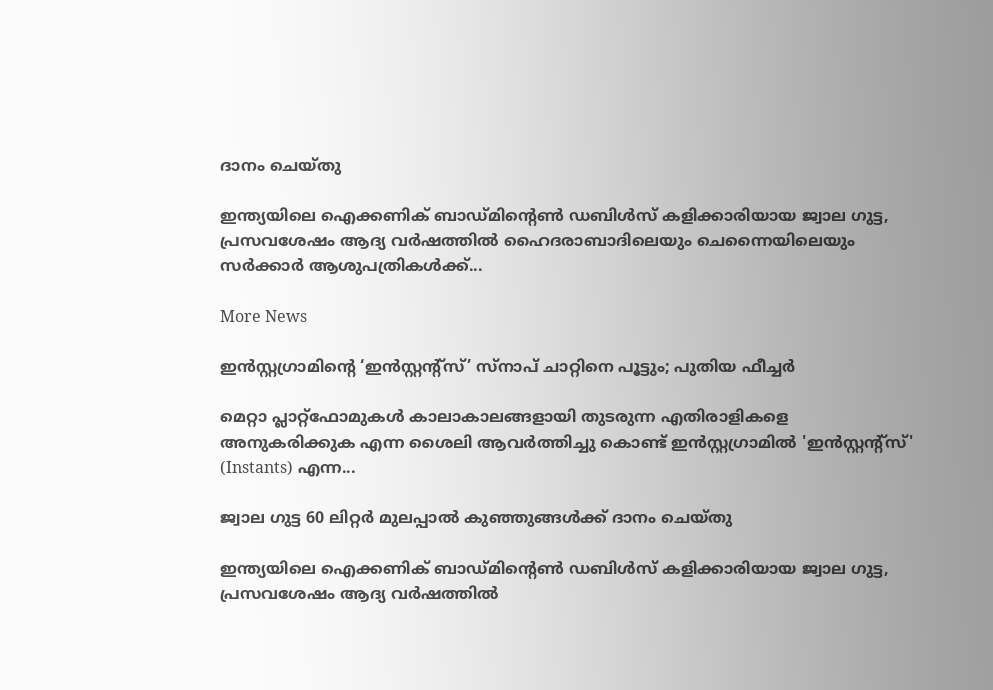ദാനം ചെയ്‌തു

ഇന്ത്യയിലെ ഐക്കണിക് ബാഡ്‌മിൻ്റെൺ ഡബിൾസ് കളിക്കാരിയായ ജ്വാല ഗുട്ട, പ്രസവശേഷം ആദ്യ വർഷത്തിൽ ഹൈദരാബാദിലെയും ചെന്നൈയിലെയും സർക്കാർ ആശുപത്രികൾക്ക്...

More News

ഇൻസ്റ്റഗ്രാമിൻ്റെ ‘ഇൻസ്റ്റന്റ്സ്’ സ്‌നാപ് ചാറ്റിനെ പൂട്ടും; പുതിയ ഫീച്ചർ

മെറ്റാ പ്ലാറ്റ്‌ഫോമുകൾ കാലാകാലങ്ങളായി തുടരുന്ന എതിരാളികളെ അനുകരിക്കുക എന്ന ശൈലി ആവർത്തിച്ചു കൊണ്ട് ഇൻസ്റ്റഗ്രാമിൽ 'ഇൻസ്റ്റന്റ്സ്' (Instants) എന്ന...

ജ്വാല ഗുട്ട 60 ലിറ്റർ മുലപ്പാൽ കുഞ്ഞുങ്ങൾക്ക് ദാനം ചെയ്‌തു

ഇന്ത്യയിലെ ഐക്കണിക് ബാഡ്‌മിൻ്റെൺ ഡബിൾസ് കളിക്കാരിയായ ജ്വാല ഗുട്ട, പ്രസവശേഷം ആദ്യ വർഷത്തിൽ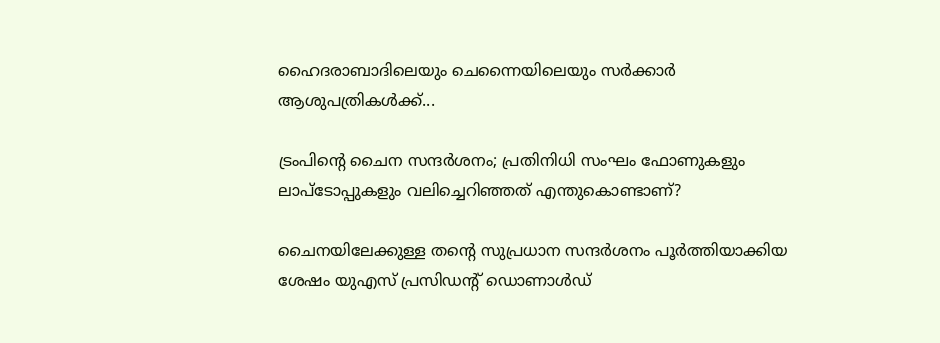ഹൈദരാബാദിലെയും ചെന്നൈയിലെയും സർക്കാർ ആശുപത്രികൾക്ക്...

ട്രംപിൻ്റെ ചൈന സന്ദർശനം; പ്രതിനിധി സംഘം ഫോണുകളും ലാപ്‌ടോപ്പുകളും വലിച്ചെറിഞ്ഞത് എന്തുകൊണ്ടാണ്?

ചൈനയിലേക്കുള്ള തൻ്റെ സുപ്രധാന സന്ദർശനം പൂർത്തിയാക്കിയ ശേഷം യുഎസ് പ്രസിഡന്റ് ഡൊണാൾഡ്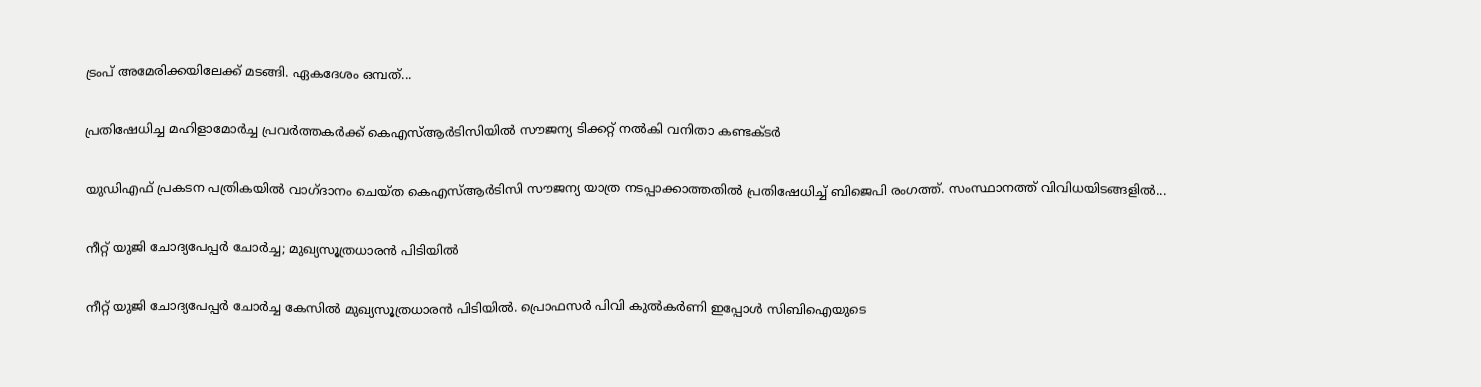ട്രംപ് അമേരിക്കയിലേക്ക് മടങ്ങി. ഏകദേശം ഒമ്പത്...

പ്രതിഷേധിച്ച മഹിളാമോർച്ച പ്രവർത്തകർക്ക് കെഎസ്ആർടിസിയിൽ സൗജന്യ ടിക്കറ്റ് നൽകി വനിതാ കണ്ടക്ടർ

യുഡിഎഫ് പ്രകടന പത്രികയില്‍ വാഗ്‌ദാനം ചെയ്‌ത കെഎസ്ആര്‍ടിസി സൗജന്യ യാത്ര നടപ്പാക്കാത്തതില്‍ പ്രതിഷേധിച്ച് ബിജെപി രംഗത്ത്. സംസ്ഥാനത്ത് വിവിധയിടങ്ങളില്‍...

നീറ്റ് യുജി ചോദ്യപേപ്പര്‍ ചോര്‍ച്ച; മുഖ്യസൂത്രധാരന്‍ പിടിയില്‍

നീറ്റ് യുജി ചോദ്യപേപ്പര്‍ ചോര്‍ച്ച കേസില്‍ മുഖ്യസൂത്രധാരന്‍ പിടിയില്‍. പ്രൊഫസര്‍ പിവി കുല്‍കര്‍ണി ഇപ്പോൾ സിബിഐയുടെ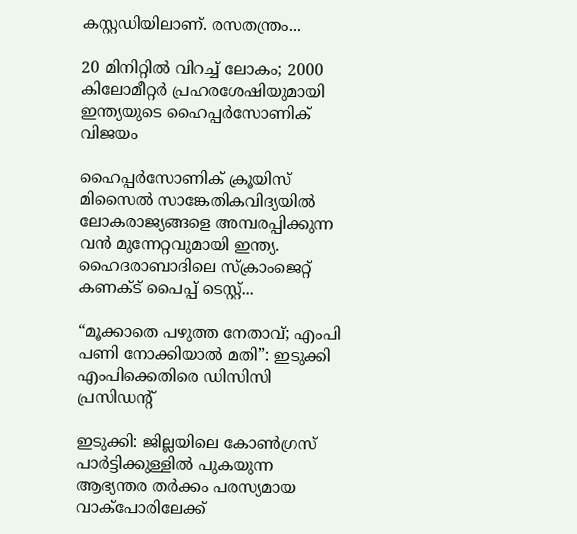കസ്റ്റഡിയിലാണ്. രസതന്ത്രം...

20 മിനിറ്റിൽ വിറച്ച് ലോകം; 2000 കിലോമീറ്റർ പ്രഹരശേഷിയുമായി ഇന്ത്യയുടെ ഹൈപ്പർസോണിക് വിജയം

ഹൈപ്പർസോണിക് ക്രൂയിസ് മിസൈൽ സാങ്കേതികവിദ്യയിൽ ലോകരാജ്യങ്ങളെ അമ്പരപ്പിക്കുന്ന വൻ മുന്നേറ്റവുമായി ഇന്ത്യ. ഹൈദരാബാദിലെ സ്‌ക്രാംജെറ്റ് കണക്ട് പൈപ്പ് ടെസ്റ്റ്...

“മൂക്കാതെ പഴുത്ത നേതാവ്; എംപി പണി നോക്കിയാൽ മതി”: ഇടുക്കി എംപിക്കെതിരെ ഡിസിസി പ്രസിഡന്റ്

ഇടുക്കി: ജില്ലയിലെ കോൺഗ്രസ് പാർട്ടിക്കുള്ളിൽ പുകയുന്ന ആഭ്യന്തര തർക്കം പരസ്യമായ വാക്പോരിലേക്ക്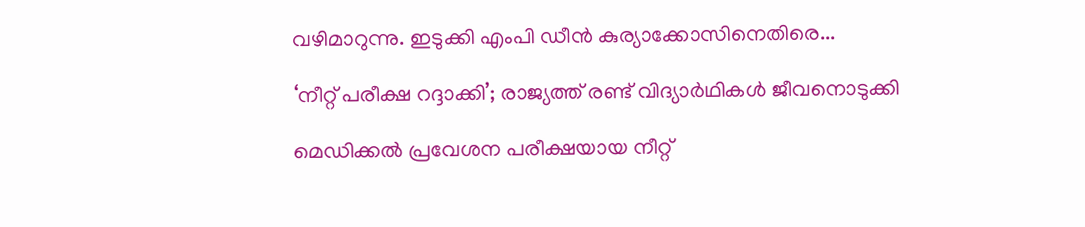വഴിമാറുന്നു. ഇടുക്കി എംപി ഡീൻ കുര്യാക്കോസിനെതിരെ...

‘നീറ്റ് പരീക്ഷ റദ്ദാക്കി’; രാജ്യത്ത് രണ്ട് വിദ്യാർഥികൾ ജീവനൊടുക്കി

മെഡിക്കൽ പ്രവേശന പരീക്ഷയായ നീറ്റ്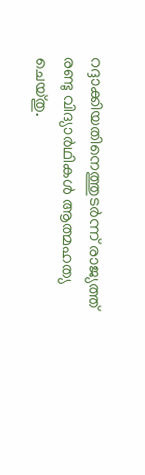റദ്ദാക്കിയതിനെത്തുടർന്ന് രാജ്യത്ത് രണ്ടു വിദ്യാർഥികൾ ആത്മഹത്യ ചെയ്‌തു.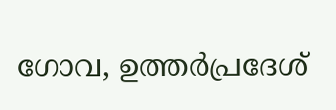ഗോവ, ഉത്തർപ്രദേശ്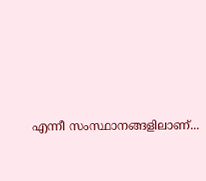എന്നീ സംസ്ഥാനങ്ങളിലാണ്...